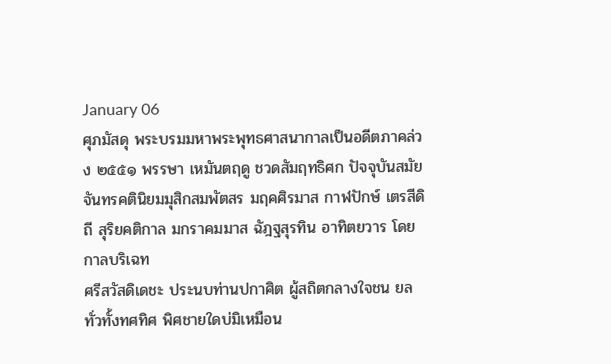January 06
ศุภมัสดุ พระบรมมหาพระพุทธศาสนากาลเป็นอดีตภาคล่วง ๒๕๕๑ พรรษา เหมันตฤดู ชวดสัมฤทธิศก ปัจจุบันสมัยจันทรคตินิยมมุสิกสมพัตสร มฤคศิรมาส กาฬปักษ์ เตรสีดิถี สุริยคติกาล มกราคมมาส ฉัฎฐสุรทิน อาทิตยวาร โดยกาลบริเฉท
ศรีสวัสดิเดชะ ประนบท่านปกาศิต ผู้สถิตกลางใจชน ยลทั่วทั้งทศทิศ พิศชายใดบ่มิเหมือน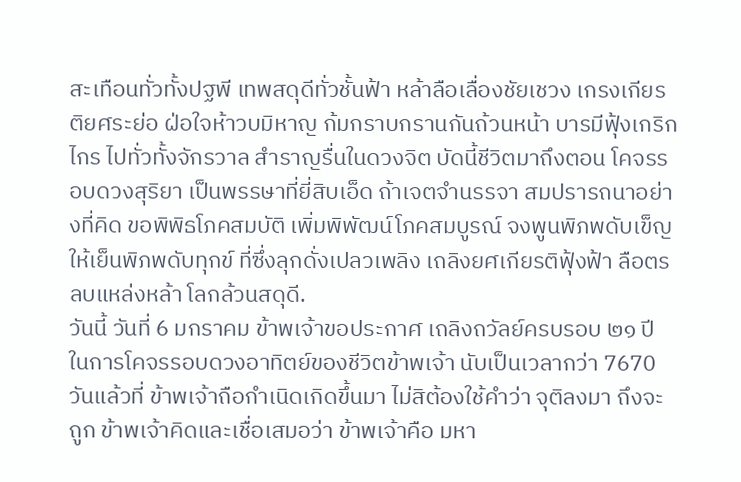สะเทือนทั่วทั้งปฐพี เทพสดุดีทั่วชั้นฟ้า หล้าลือเลื่องชัยเชวง เกรงเกียรติยศระย่อ ฝ่อใจห้าวบมิหาญ ก้มกราบกรานกันถ้วนหน้า บารมีฟุ้งเกริกไกร ไปทั่วทั้งจักรวาล สำราญรื่นในดวงจิต บัดนี้ชีวิตมาถึงตอน โคจรรอบดวงสุริยา เป็นพรรษาที่ยี่สิบเอ็ด ถ้าเจตจำนรรจา สมปรารถนาอย่างที่คิด ขอพิพิธโภคสมบัติ เพิ่มพิพัฒน์โภคสมบูรณ์ จงพูนพิภพดับเข็ญ ให้เย็นพิภพดับทุกข์ ที่ซึ่งลุกดั่งเปลวเพลิง เถลิงยศเกียรติฟุ้งฟ้า ลือตรลบแหล่งหล้า โลกล้วนสดุดี.
วันนี้ วันที่ 6 มกราคม ข้าพเจ้าขอประกาศ เถลิงถวัลย์ครบรอบ ๒๑ ปี ในการโคจรรอบดวงอาทิตย์ของชีวิตข้าพเจ้า นับเป็นเวลากว่า 7670 วันแล้วที่ ข้าพเจ้าถือกำเนิดเกิดขึ้นมา ไม่สิต้องใช้คำว่า จุติลงมา ถึงจะถูก ข้าพเจ้าคิดและเชื่อเสมอว่า ข้าพเจ้าคือ มหา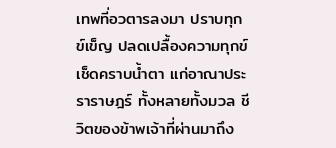เทพที่อวตารลงมา ปราบทุกข์เข็ญ ปลดเปลื้องความทุกข์ เช็ดคราบน้ำตา แก่อาณาประราราษฎร์ ทั้งหลายทั้งมวล ชีวิตของข้าพเจ้าที่ผ่านมาถึง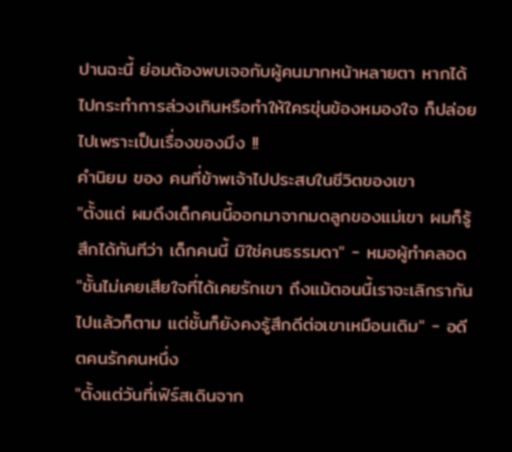ปานฉะนี้ ย่อมต้องพบเจอกับผู้คนมากหน้าหลายตา หากได้ไปกระทำการล่วงเกินหรือทำให้ใครขุ่นข้องหมองใจ ก็ปล่อยไปเพราะเป็นเรื่องของมึง !!
คำนิยม ของ คนที่ข้าพเจ้าไปประสบในชีวิตของเขา
"ตั้งแต่ ผมดึงเด็กคนนี้ออกมาจากมดลูกของแม่เขา ผมก็รู้สึกได้ทันทีว่า เด็กคนนี้ มิใช่คนธรรมดา" - หมอผู้ทำคลอด
"ชั้นไม่เคยเสียใจที่ได้เคยรักเขา ถึงแม้ตอนนี้เราจะเลิกรากันไปแล้วก็ตาม แต่ชั้นก็ยังคงรู้สึกดีต่อเขาเหมือนเดิม" - อดีตคนรักคนหนึ่ง
"ตั้งแต่วันที่เฟิร์สเดินจาก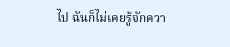ไป ฉันก็ไม่เคยรู้จักควา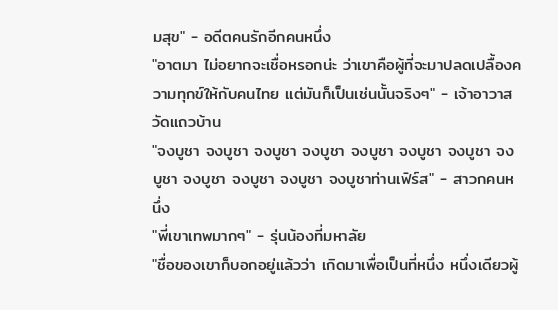มสุข" - อดีตคนรักอีกคนหนึ่ง
"อาตมา ไม่อยากจะเชื่อหรอกน่ะ ว่าเขาคือผู้ที่จะมาปลดเปลื้องความทุกข์ให้กับคนไทย แต่มันก็เป็นเช่นนั้นจริงๆ" - เจ้าอาวาสวัดแถวบ้าน
"จงบูชา จงบูชา จงบูชา จงบูชา จงบูชา จงบูชา จงบูชา จงบูชา จงบูชา จงบูชา จงบูชา จงบูชาท่านเฟิร์ส" - สาวกคนหนึ่ง
"พี่เขาเทพมากๆ" - รุ่นน้องที่มหาลัย
"ชื่อของเขาก็บอกอยู่แล้วว่า เกิดมาเพื่อเป็นที่หนึ่ง หนึ่งเดียวผู้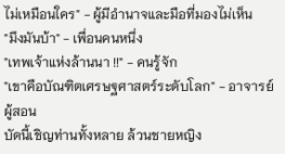ไม่เหมือนใคร" - ผู้มีอำนาจและมือที่มองไม่เห็น
"มึงมันบ้า" - เพื่อนคนหนึ่ง
"เทพเจ้าแห่งล้านนา !!" - คนรู้จัก
"เขาคือบัณฑิตเศรษฐศาสตร์ระดับโลก" - อาจารย์ผู้สอน
บัดนี้เชิญท่านทั้งหลาย ล้วนชายหญิง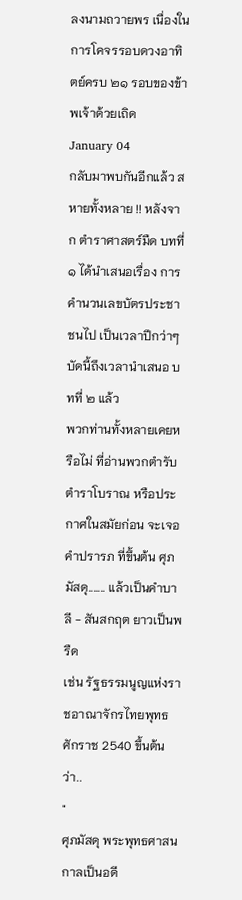ลงนามถวายพร เนื่องในการโคจรรอบดวงอาทิตย์ครบ ๒๑ รอบของข้าพเจ้าด้วยเถิด
January 04
กลับมาพบกันอีกแล้ว สหายทั้งหลาย !! หลังจาก ตำราศาสตร์มืด บทที่ ๑ ได้นำเสนอเรื่อง การคำนวนเลขบัตรประชาชนไป เป็นเวลาปีกว่าๆ บัดนี้ถึงเวลานำเสนอ บทที่ ๒ แล้ว
พวกท่านทั้งหลายเคยหรือไม่ ที่อ่านพวกตำรับตำราโบราณ หรือประกาศในสมัยก่อน จะเจอ คำปรารภ ที่ขึ้นต้น ศุภมัสดุ....... แล้วเป็นคำบาลี - สันสกฤต ยาวเป็นพรืด
เช่น รัฐธรรมนูญแห่งราชอาณาจักรไทยพุทธศักราช 2540 ขึ้นต้นว่า..
"
ศุภมัสดุ พระพุทธศาสนกาลเป็นอดี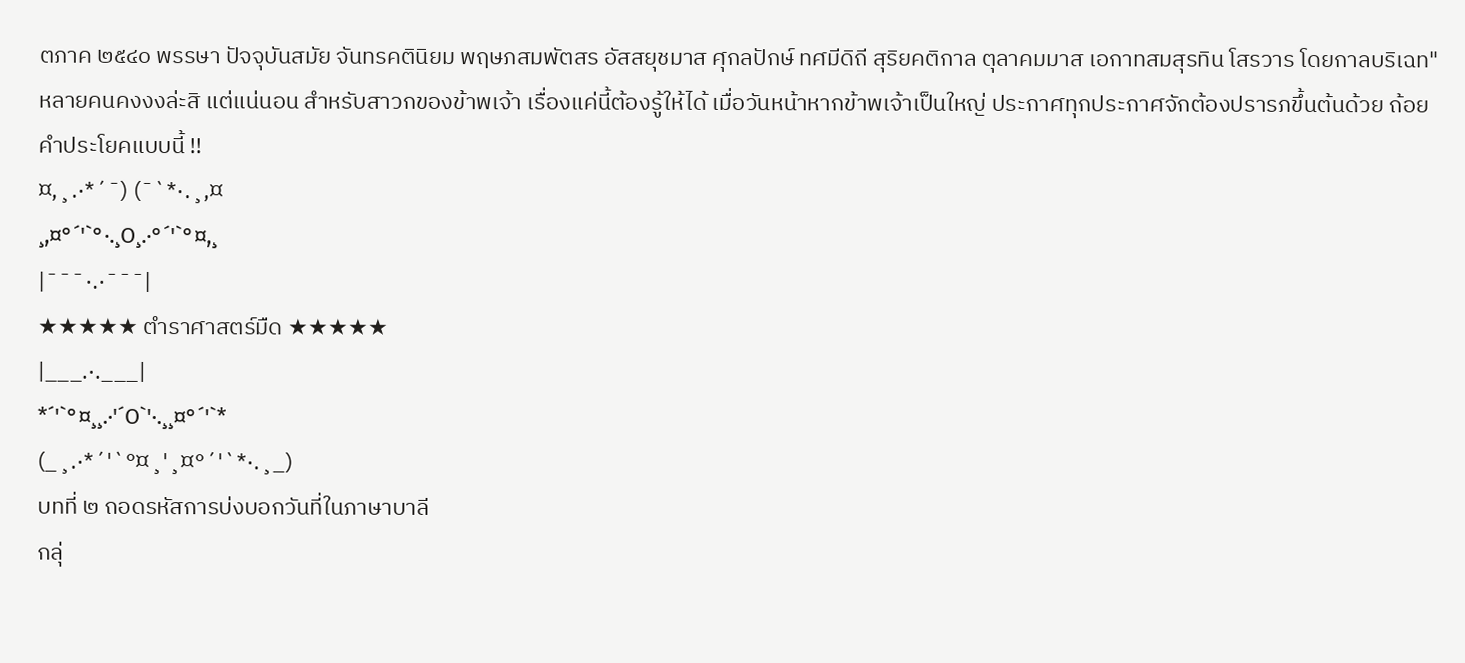ตภาค ๒๕๔๐ พรรษา ปัจจุบันสมัย จันทรคตินิยม พฤษภสมพัตสร อัสสยุชมาส ศุกลปักษ์ ทศมีดิถี สุริยคติกาล ตุลาคมมาส เอกาทสมสุรทิน โสรวาร โดยกาลบริเฉท"
หลายคนคงงงล่ะสิ แต่แน่นอน สำหรับสาวกของข้าพเจ้า เรื่องแค่นี้ต้องรู้ให้ได้ เมื่อวันหน้าหากข้าพเจ้าเป็นใหญ่ ประกาศทุกประกาศจักต้องปรารภขึ้นต้นด้วย ถ้อยคำประโยคแบบนี้ !!
¤,¸.·*´¯) (¯`*·.¸,¤
¸,¤°´'`°·.¸O¸.·°´'`°¤,¸
|¯¯¯·.·¯¯¯|
★★★★★ ตำราศาสตร์มืด ★★★★★
|___.·.___|
*´'`°¤¸¸.·'´O`'·.¸¸¤°´'`*
(_¸.·*´'`°¤¸'¸¤°´'`*·.¸_)
บทที่ ๒ ถอดรหัสการบ่งบอกวันที่ในภาษาบาลี
กลุ่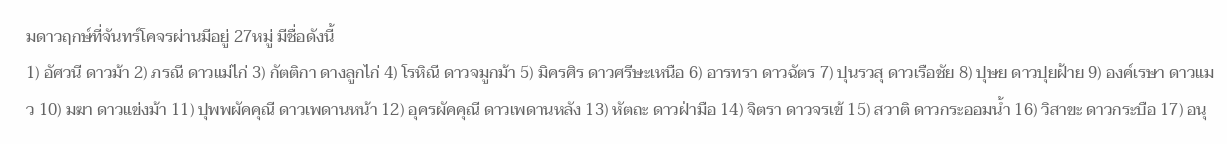มดาวฤกษ์ที่จันทร์โคจรผ่านมีอยู่ 27หมู่ มีชื่อดังนี้
1) อัศวนี ดาวม้า 2) ภรณี ดาวแม่ไก่ 3) กัตติกา ดางลูกไก่ 4) โรหิณี ดาวจมูกม้า 5) มิครศิร ดาวศรีษะเหนือ 6) อารทรา ดาวฉัตร 7) ปุนรวสุ ดาวเรือชัย 8) ปุษย ดาวปุยฝ้าย 9) องค์เรษา ดาวแมว 10) มฆา ดาวแข่งม้า 11) ปุพพผัคคุณี ดาวเพดานหน้า 12) อุครผัคคุณี ดาวเพดานหลัง 13) หัตถะ ดาวฝ่ามือ 14) จิตรา ดาวจรเข้ 15) สวาติ ดาวกระออมน้ำ 16) วิสาขะ ดาวกระบือ 17) อนุ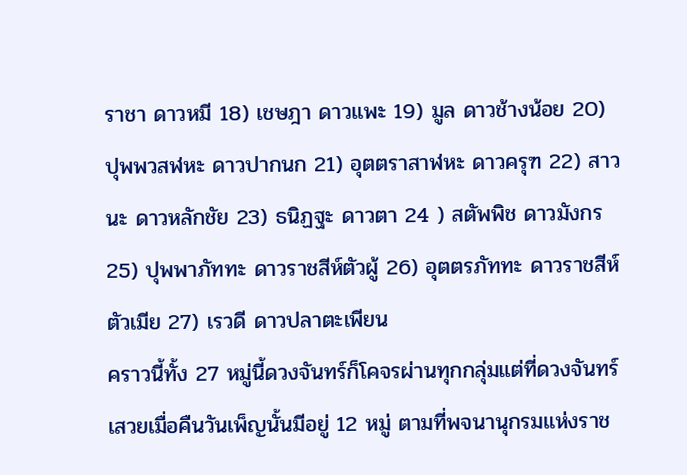ราชา ดาวหมี 18) เชษฎา ดาวแพะ 19) มูล ดาวช้างน้อย 20) ปุพพวสฬหะ ดาวปากนก 21) อุตตราสาฬหะ ดาวครุฑ 22) สาวนะ ดาวหลักชัย 23) ธนิฏฐะ ดาวตา 24 ) สตัพพิช ดาวมังกร 25) ปุพพาภัททะ ดาวราชสีห์ตัวผู้ 26) อุตตรภัททะ ดาวราชสีห์ตัวเมีย 27) เรวดี ดาวปลาตะเพียน
คราวนี้ทั้ง 27 หมู่นี้ดวงจันทร์ก็โคจรผ่านทุกกลุ่มแต่ที่ดวงจันทร์เสวยเมื่อคืนวันเพ็ญนั้นมีอยู่ 12 หมู่ ตามที่พจนานุกรมแห่งราช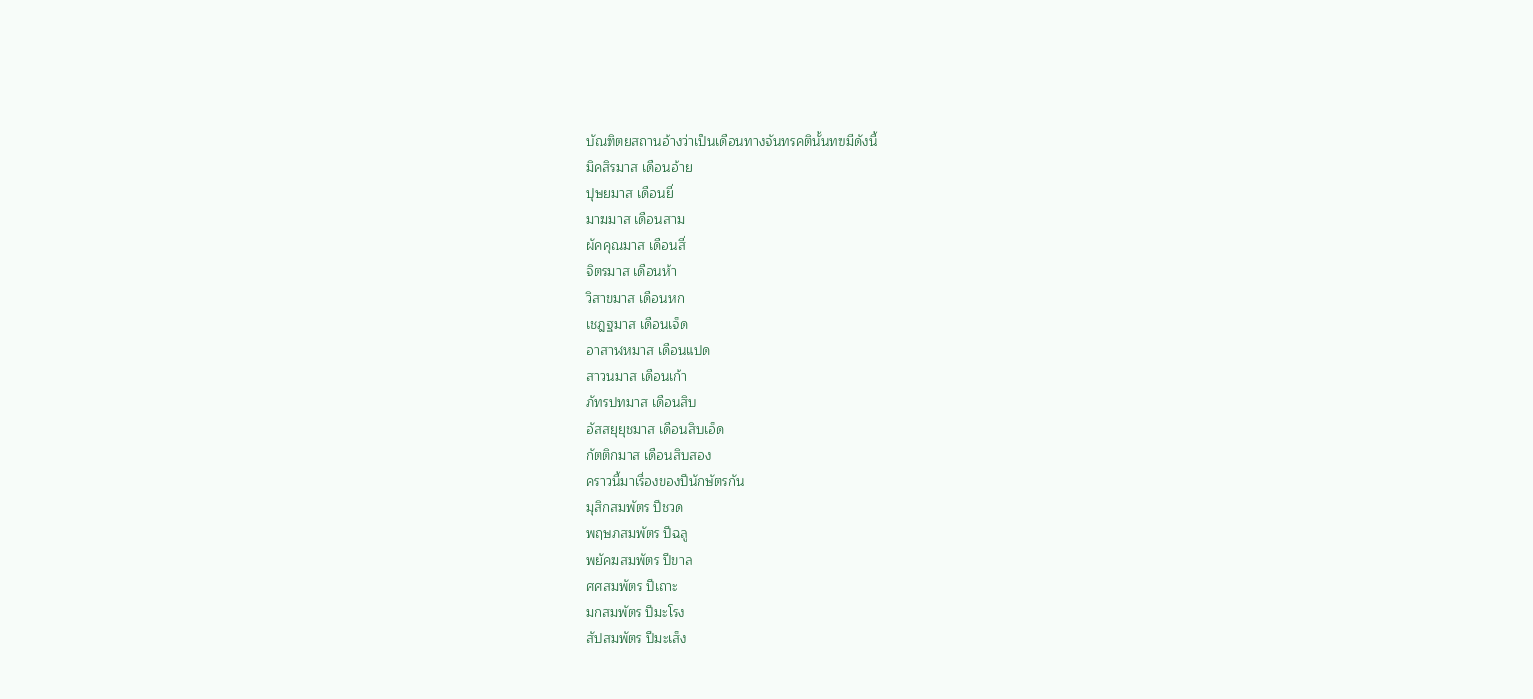บัณฑิตยสถานอ้างว่าเป็นเดือนทางจันทรคตินั้นทฃมีดังนี้
มิคสิรมาส เดือนอ้าย
ปุษยมาส เดือนยี่
มาฆมาส เดือนสาม
ผัคคุณมาส เดือนสี่
จิตรมาส เดือนห้า
วิสาขมาส เดือนหก
เชฎฐมาส เดือนเจ็ด
อาสาฬหมาส เดือนแปด
สาวนมาส เดือนเก้า
ภัทรปทมาส เดือนสิบ
อัสสยุยุชมาส เดือนสิบเอ็ด
กัตติกมาส เดือนสิบสอง
คราวนี้มาเรื่องของปีนักษัตรกัน
มุสิกสมพัตร ปีชวด
พฤษภสมพัตร ปีฉลู
พยัคฆสมพัตร ปีขาล
ศศสมพัตร ปีเถาะ
มกสมพัตร ปีมะโรง
สัปสมพัตร ปีมะเส็ง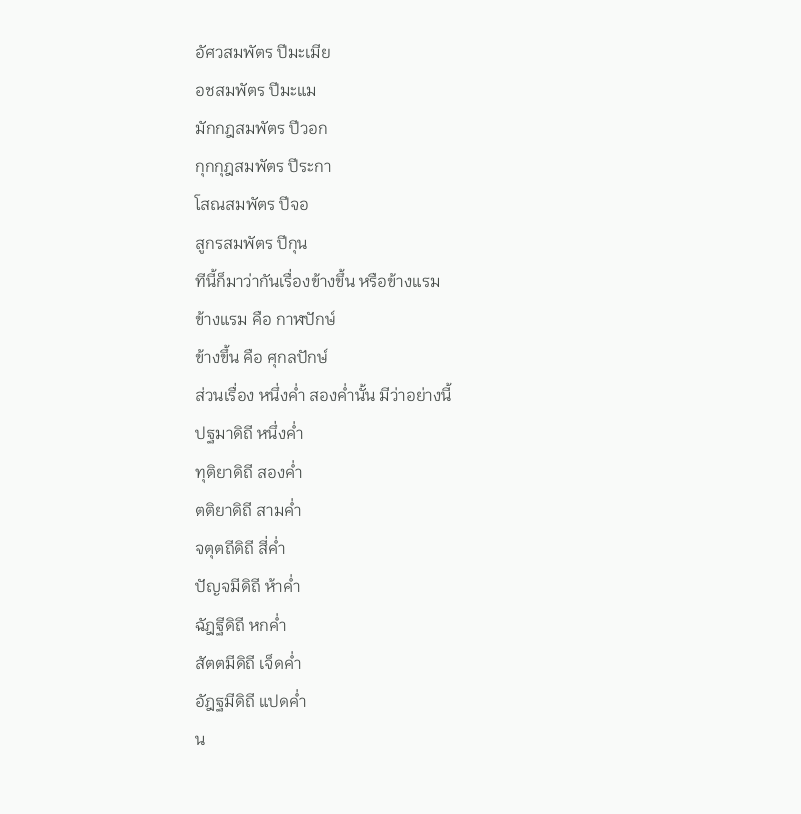อัศวสมพัตร ปีมะเมีย
อชสมพัตร ปีมะแม
มักกฎสมพัตร ปีวอก
กุกกุฎสมพัตร ปีระกา
โสณสมพัตร ปีจอ
สูกรสมพัตร ปีกุน
ทีนี้ก็มาว่ากันเรื่องข้างขึ้น หรือข้างแรม
ข้างแรม คือ กาฬปักษ์
ข้างขึ้น คือ ศุกลปักษ์
ส่วนเรื่อง หนึ่งค่ำ สองค่ำนั้น มีว่าอย่างนี้
ปฐมาดิถี หนึ่งค่ำ
ทุติยาดิถี สองค่ำ
ตติยาดิถี สามค่ำ
จตุตถีดิถี สี่ค่ำ
ปัญจมีดิถี ห้าค่ำ
ฉัฎฐีดิถี หกค่ำ
สัตตมีดิถี เจ็ดค่ำ
อัฎฐมีดิถี แปดค่ำ
น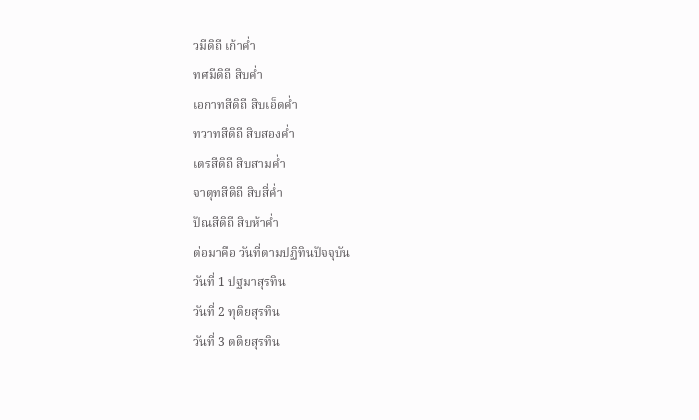วมีดิถี เก้าค่ำ
ทศมีดิถี สิบค่ำ
เอกาทสีดิถี สิบเอ็ดค่ำ
ทวาทสีดิถี สิบสองค่ำ
เตรสีดิถี สิบสามค่ำ
จาตุทสีดิถี สิบสี่ค่ำ
ปัณสีดิถี สิบห้าค่ำ
ต่อมาคือ วันที่ตามปฏิทินปัจจุบัน
วันที่ 1 ปฐมาสุรทิน
วันที่ 2 ทุติยสุรทิน
วันที่ 3 ตติยสุรทิน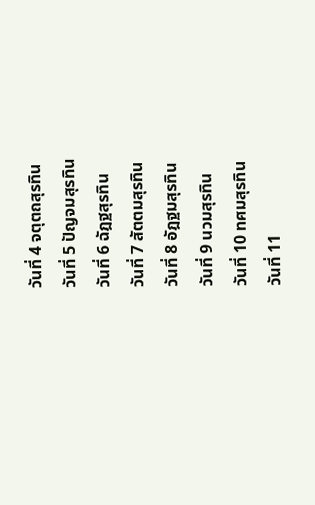วันที่ 4 จตุตถสุรทิน
วันที่ 5 ปัญจมสุรทิน
วันที่ 6 ฉัฎฐสุรทิน
วันที่ 7 สัตตมสุรทิน
วันที่ 8 อัฎฐมสุรทิน
วันที่ 9 นวมสุรทิน
วันที่ 10 ทศมสุรทิน
วันที่ 11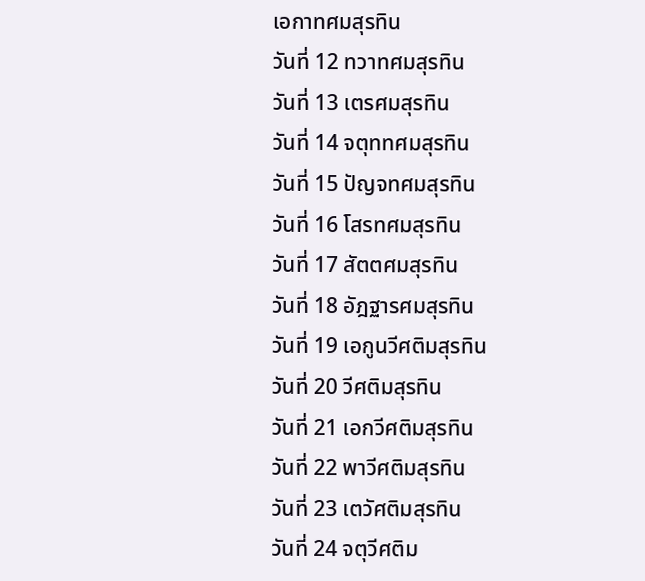เอกาทศมสุรทิน
วันที่ 12 ทวาทศมสุรทิน
วันที่ 13 เตรศมสุรทิน
วันที่ 14 จตุททศมสุรทิน
วันที่ 15 ปัญจทศมสุรทิน
วันที่ 16 โสรทศมสุรทิน
วันที่ 17 สัตตศมสุรทิน
วันที่ 18 อัฎฐารศมสุรทิน
วันที่ 19 เอกูนวีศติมสุรทิน
วันที่ 20 วีศติมสุรทิน
วันที่ 21 เอกวีศติมสุรทิน
วันที่ 22 พาวีศติมสุรทิน
วันที่ 23 เตวัศติมสุรทิน
วันที่ 24 จตุวีศติม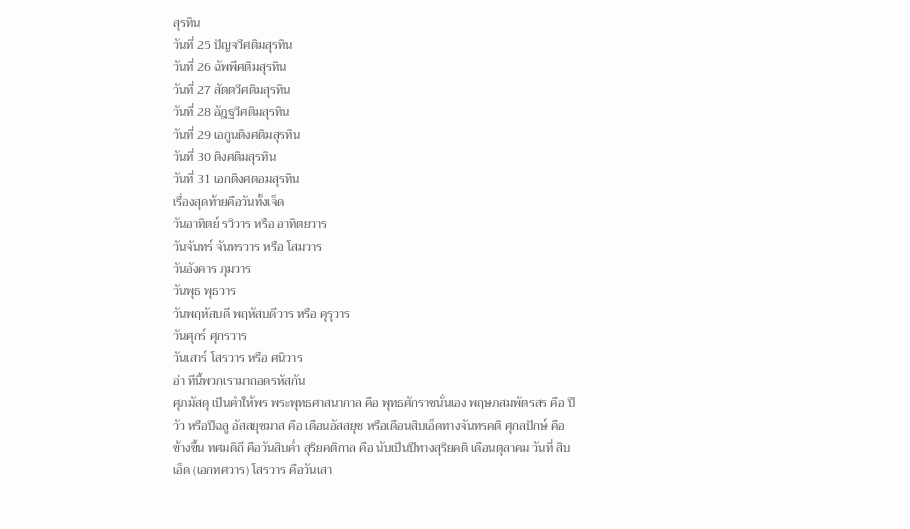สุรทิน
วันที่ 25 ปัญจวีศติมสุรทิน
วันที่ 26 ฉัพพีศติมสุรทิน
วันที่ 27 สัตตวีศติมสุรทิน
วันที่ 28 อัฎฐวีศติมสุรทิน
วันที่ 29 เอกูนติงศติมสุรทิน
วันที่ 30 ติงศติมสุรทิน
วันที่ 31 เอกติงศตอมสุรทิน
เรื่องสุดท้ายคือวันทั้งเจ็ด
วันอาทิตย์ รวิวาร หรือ อาทิตยวาร
วันจันทร์ จันทรวาร หรือ โสมวาร
วันอังคาร ภุมวาร
วันพุธ พุธวาร
วันพฤหัสบดี พฤหัสบดีวาร หรือ คุรุวาร
วันศุกร์ ศุกรวาร
วันเสาร์ โสรวาร หรือ ศนิวาร
อ่า ทีนี้พวกเรามาถอดรหัสกัน
ศุภมัสดุ เป็นคำให้พร พระพุทธศาสนากาล คือ พุทธศักราชนั่นเอง พฤษภสมพัตรสร คือ ปีวัว หรือปีฉลู อัสสยุชมาส คือ เดือนอัสสยุช หรือเดือนสิบเอ็ดทางจันทรคติ ศุกลปักษ์ คือข้างขึ้น ทศมดิถี คือวันสิบค่ำ สุริยคติกาล คือ นับเป็นปีทางสุริยคติ เดือนตุลาคม วันที่ สิบเอ็ด (เอกทศวาร) โสรวาร คือวันเสา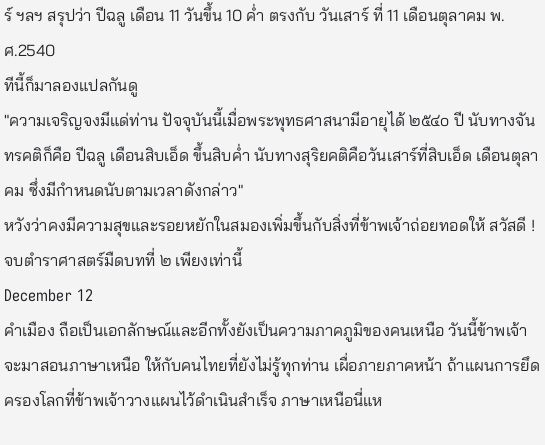ร์ ฯลฯ สรุปว่า ปีฉลู เดือน 11 วันขึ้น 10 ค่ำ ตรงกับ วันเสาร์ ที่ 11 เดือนตุลาคม พ.ศ.2540
ทีนี้ก็มาลองแปลกันดู
"ความเจริญจงมีแด่ท่าน ปัจจุบันนี้เมื่อพระพุทธศาสนามีอายุได้ ๒๕๔o ปี นับทางจันทรคติก็คือ ปีฉลู เดือนสิบเอ็ด ขึ้นสิบค่ำ นับทางสุริยคติคือวันเสาร์ที่สิบเอ็ด เดือนตุลาคม ซึ่งมีกำหนดนับตามเวลาดังกล่าว"
หวังว่าคงมีความสุขและรอยหยักในสมองเพิ่มขึ้นกับสิ่งที่ข้าพเจ้าถ่อยทอดให้ สวัสดี !
จบตำราศาสตร์มืดบทที่ ๒ เพียงเท่านี้
December 12
คำเมือง ถือเป็นเอกลักษณ์และอีกทั้งยังเป็นความภาคภูมิของคนเหนือ วันนี้ข้าพเจ้าจะมาสอนภาษาเหนือ ให้กับคนไทยที่ยังไม่รู้ทุกท่าน เผื่อภายภาคหน้า ถ้าแผนการยึดครองโลกที่ข้าพเจ้าวางแผนไว้ดำเนินสำเร็จ ภาษาเหนือนี่แห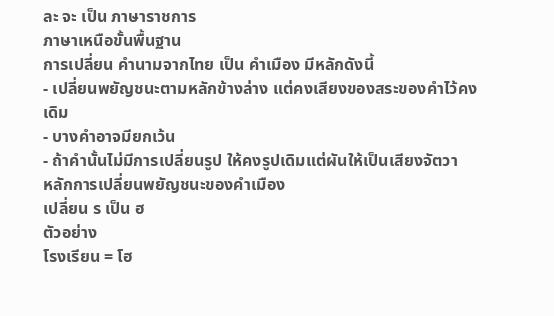ละ จะ เป็น ภาษาราชการ
ภาษาเหนือขั้นพื้นฐาน
การเปลี่ยน คำนามจากไทย เป็น คำเมือง มีหลักดังนี้
- เปลี่ยนพยัญชนะตามหลักข้างล่าง แต่คงเสียงของสระของคำไว้คงเดิม
- บางคำอาจมียกเว้น
- ถ้าคำนั้นไม่มีการเปลี่ยนรูป ให้คงรูปเดิมแต่ผันให้เป็นเสียงจัตวา
หลักการเปลี่ยนพยัญชนะของคำเมือง
เปลี่ยน ร เป็น ฮ
ตัวอย่าง
โรงเรียน = โฮ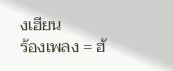งเฮียน
ร้องเพลง = ฮ้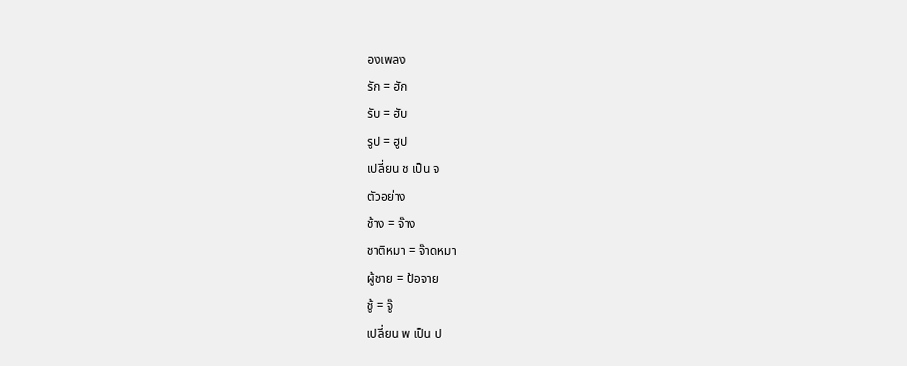องเพลง
รัก = ฮัก
รับ = ฮับ
รูป = ฮูป
เปลี่ยน ช เป็น จ
ตัวอย่าง
ช้าง = จ๊าง
ชาติหมา = จ๊าดหมา
ผู้ชาย = ป้อจาย
ชู้ = จู๊
เปลี่ยน พ เป็น ป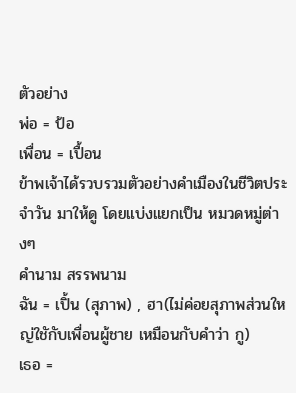ตัวอย่าง
พ่อ = ป้อ
เพื่อน = เปื้อน
ข้าพเจ้าได้รวบรวมตัวอย่างคำเมืองในชีวิตประจำวัน มาให้ดู โดยแบ่งแยกเป็น หมวดหมู่ต่างๆ
คำนาม สรรพนาม
ฉัน = เปิ้น (สุภาพ) , ฮา(ไม่ค่อยสุภาพส่วนใหญ่ใชักับเพื่อนผู้ชาย เหมือนกับคำว่า กู)
เธอ =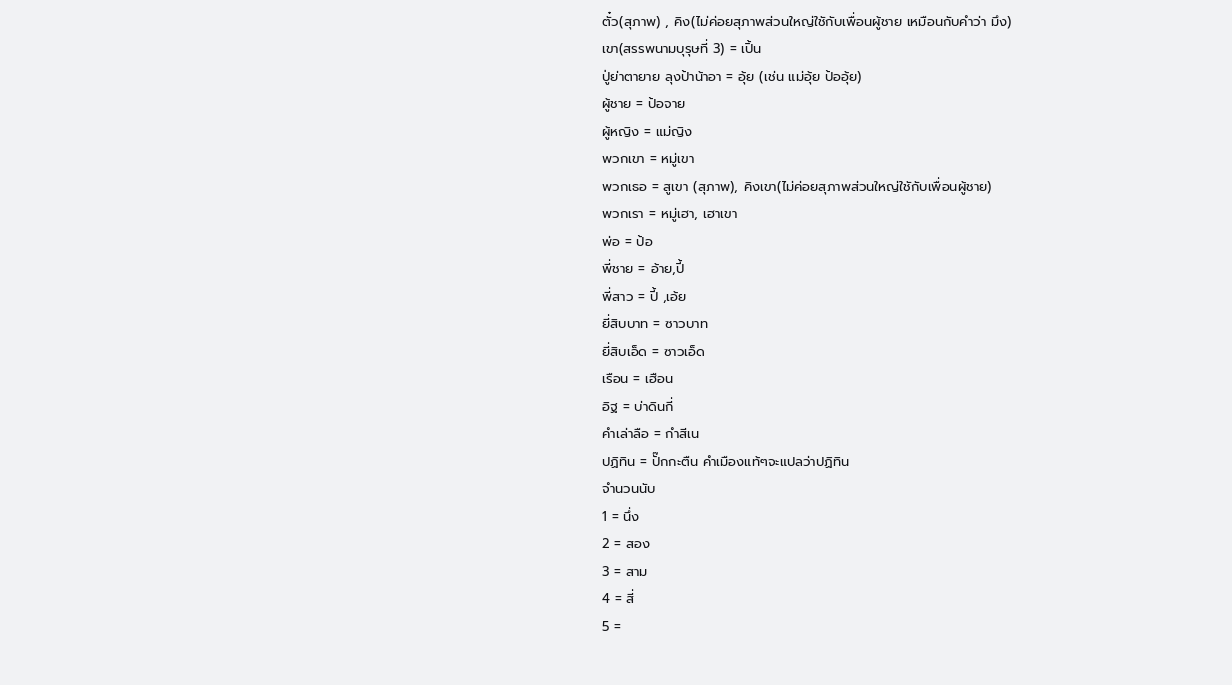ตั๋ว(สุภาพ) , คิง(ไม่ค่อยสุภาพส่วนใหญ่ใชักับเพื่อนผู้ชาย เหมือนกับคำว่า มึง)
เขา(สรรพนามบุรุษที่ 3) = เปิ้น
ปู่ย่าตายาย ลุงป้าน้าอา = อุ้ย (เช่น แม่อุ้ย ป้ออุ้ย)
ผู้ชาย = ป้อจาย
ผู้หญิง = แม่ญิง
พวกเขา = หมู่เขา
พวกเธอ = สูเขา (สุภาพ), คิงเขา(ไม่ค่อยสุภาพส่วนใหญ่ใชักับเพื่อนผู้ชาย)
พวกเรา = หมู่เฮา, เฮาเขา
พ่อ = ป้อ
พี่ชาย = อ้าย,ปี้
พี่สาว = ปี้ ,เอ้ย
ยี่สิบบาท = ซาวบาท
ยี่สิบเอ็ด = ซาวเอ็ด
เรือน = เฮือน
อิฐ = บ่าดินกี่
คำเล่าลือ = กำสีเน
ปฏิทิน = ปั๊กกะตืน คำเมืองแท้ๆจะแปลว่าปฏิทิน
จำนวนนับ
1 = นึ่ง
2 = สอง
3 = สาม
4 = สี่
5 =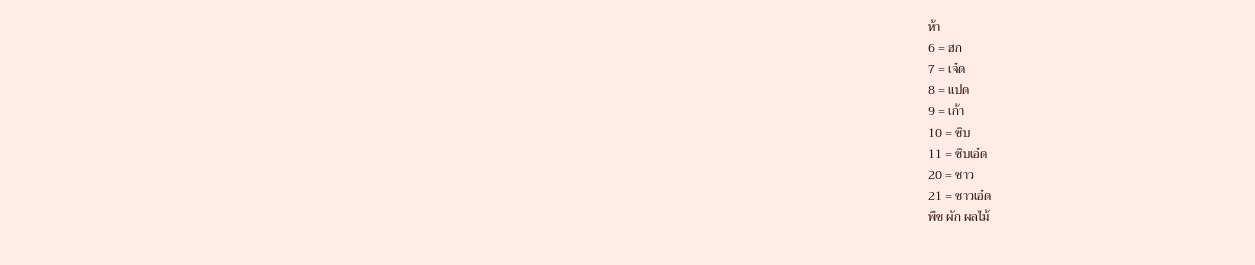ห้า
6 = ฮก
7 = เจ๋ด
8 = แปด
9 = เก้า
10 = ซิบ
11 = ซิบเอ๋ด
20 = ซาว
21 = ซาวเอ๋ด
พืช ผัก ผลไม้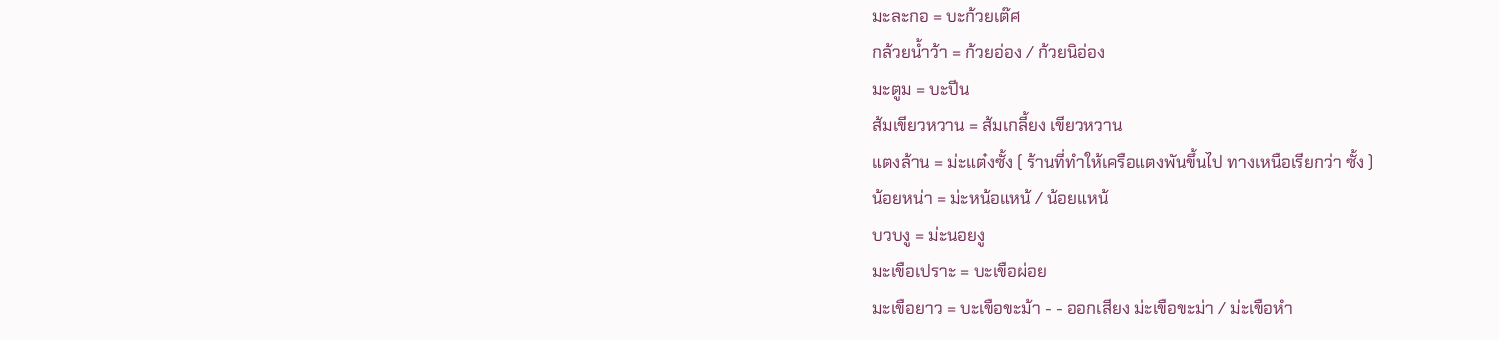มะละกอ = บะก้วยเต๊ศ
กล้วยน้ำว้า = ก้วยอ่อง / ก้วยนิอ่อง
มะตูม = บะปีน
ส้มเขียวหวาน = ส้มเกลี้ยง เขียวหวาน
แตงล้าน = ม่ะแต๋งซั้ง ( ร้านที่ทำให้เครือแตงพันขึ้นไป ทางเหนือเรียกว่า ซั้ง )
น้อยหน่า = ม่ะหน้อแหน้ / น้อยแหน้
บวบงู = ม่ะนอยงู
มะเขือเปราะ = บะเขือผ่อย
มะเขือยาว = บะเขือขะม้า - - ออกเสียง ม่ะเขือขะม่า / ม่ะเขือหำ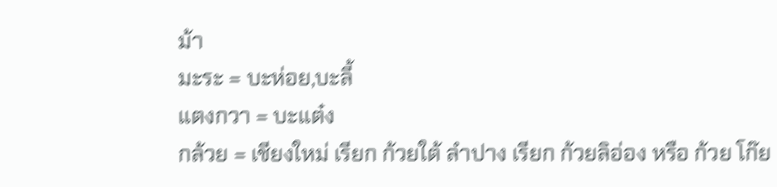ม้า
มะระ = บะห่อย,บะลี้
แตงกวา = บะแต๋ง
กล้วย = เชียงใหม่ เรียก ก้วยใต้ ลำปาง เรียก ก้วยลิอ่อง หรือ ก้วย โก๊ย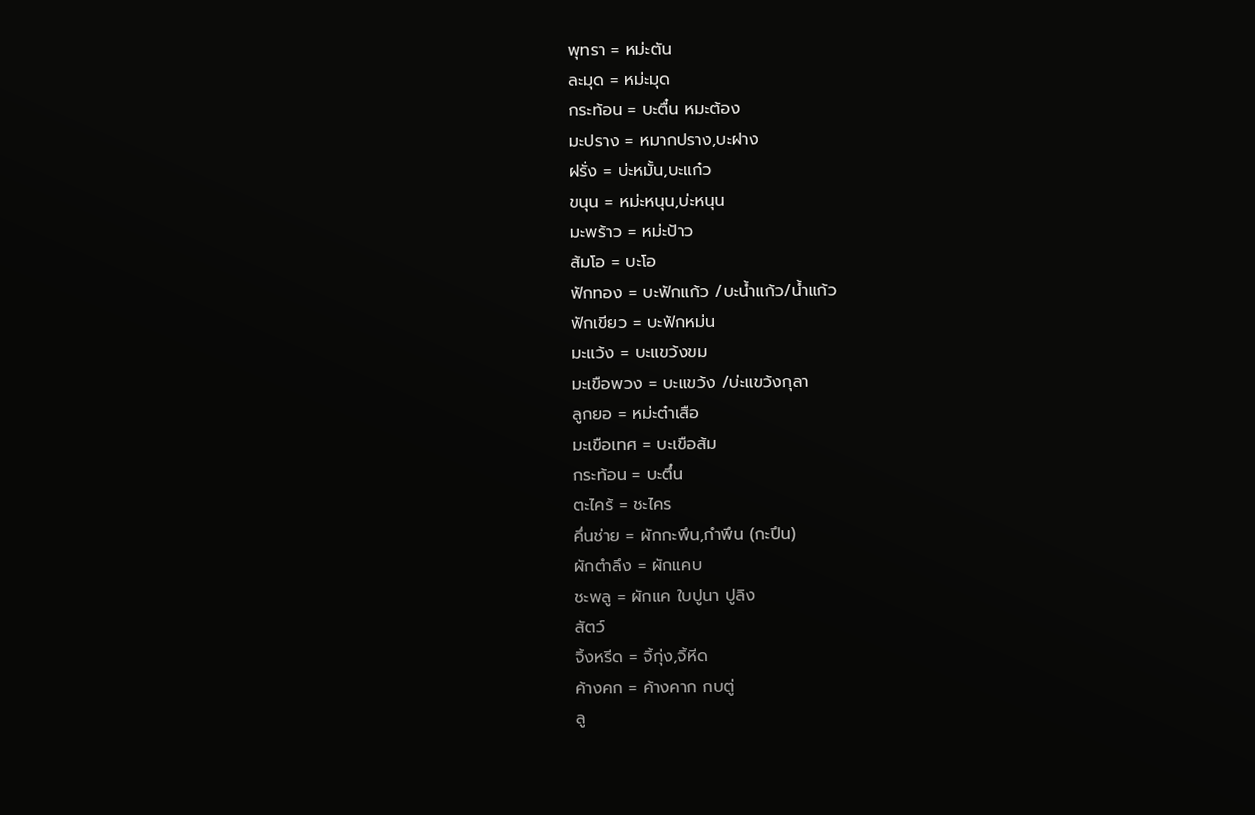พุทรา = หม่ะตัน
ละมุด = หม่ะมุด
กระท้อน = บะตื๋น หมะต้อง
มะปราง = หมากปราง,บะฝาง
ฝรั่ง = บ่ะหมั้น,บะแก๋ว
ขนุน = หม่ะหนุน,บ่ะหนุน
มะพร้าว = หม่ะป้าว
ส้มโอ = บะโอ
ฟักทอง = บะฟักแก้ว /บะน้ำแก้ว/น้ำแก้ว
ฟักเขียว = บะฟักหม่น
มะแว้ง = บะแขว้งขม
มะเขือพวง = บะแขว้ง /บ่ะแขว้งกุลา
ลูกยอ = หม่ะต๋าเสือ
มะเขือเทศ = บะเขือส้ม
กระท้อน = บะตึ๋น
ตะไคร้ = ชะไคร
คึ่นช่าย = ผักกะพึน,กำพึน (กะปึน)
ผักตำลึง = ผักแคบ
ชะพลู = ผักแค ใบปูนา ปูลิง
สัตว์
จิ้งหรีด = จิ้กุ่ง,จิ้หีด
ค้างคก = ค้างคาก กบตู่
ลู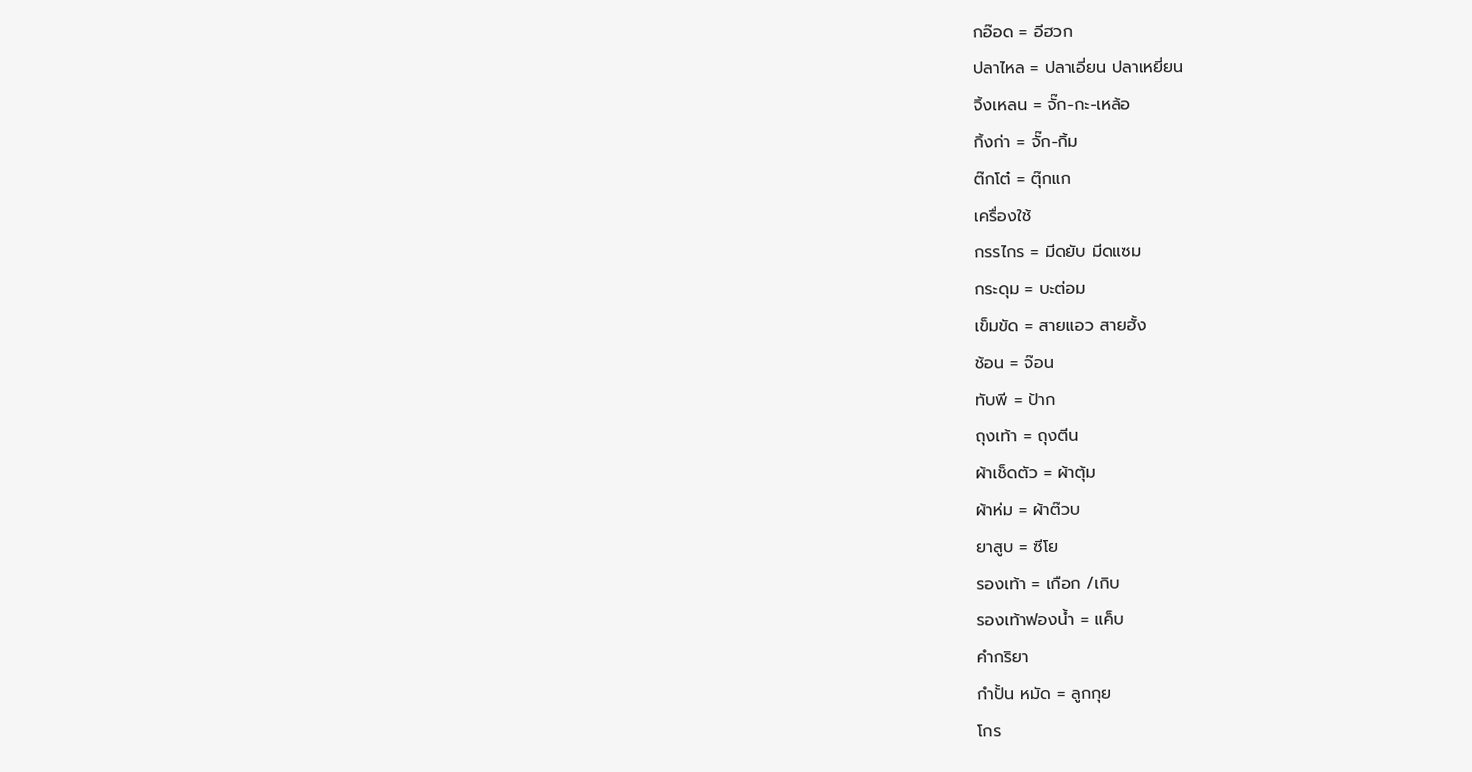กอ๊อด = อีฮวก
ปลาไหล = ปลาเอี่ยน ปลาเหยี่ยน
จิ้งเหลน = จั๊ก-กะ-เหล้อ
กิ้งก่า = จั๊ก-กิ้ม
ต๊กโต๋ = ตุ๊กแก
เครื่องใช้
กรรไกร = มีดยับ มีดแซม
กระดุม = บะต่อม
เข็มขัด = สายแอว สายฮั้ง
ช้อน = จ๊อน
ทับพี = ป้าก
ถุงเท้า = ถุงตีน
ผ้าเช็ดตัว = ผ้าตุ้ม
ผ้าห่ม = ผ้าต๊วบ
ยาสูบ = ซีโย
รองเท้า = เกือก /เกิบ
รองเท้าฟองน้ำ = แค็บ
คำกริยา
กำปั้น หมัด = ลูกกุย
โกร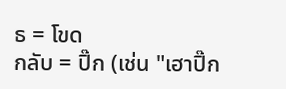ธ = โขด
กลับ = ปิ๊ก (เช่น "เฮาปิ๊ก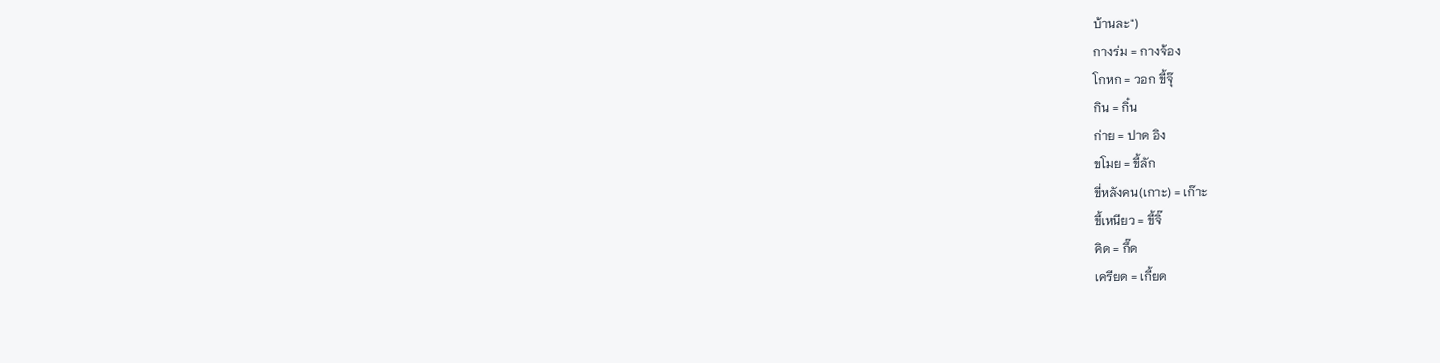บ้านละ")
กางร่ม = กางจ้อง
โกหก = วอก ขี้จุ๊
กิน = กิ๋น
ก่าย = ปาด อิง
ขโมย = ขี้ลัก
ขี่หลังคน(เกาะ) = เก๊าะ
ขี้เหนียว = ขี้จิ๊
คิด = กึ๊ด
เครียด = เกี้ยด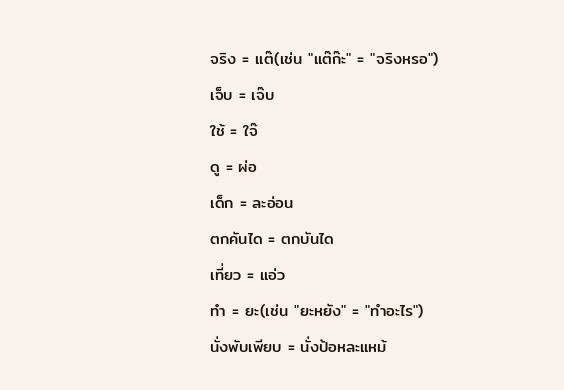จริง = แต๊(เช่น "แต๊ก๊ะ" = "จริงหรอ")
เจ็บ = เจ๊บ
ใช้ = ใจ๊
ดู = ผ่อ
เด็ก = ละอ่อน
ตกคันได = ตกบันได
เที่ยว = แอ่ว
ทำ = ยะ(เช่น "ยะหยัง" = "ทำอะไร")
นั่งพับเพียบ = นั่งป้อหละแหม้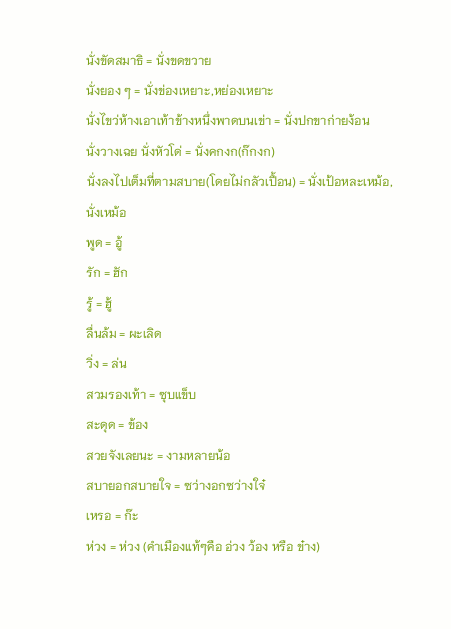นั่งขัดสมาธิ = นั่งขดขวาย
นั่งยอง ๆ = นั่งข่องเหยาะ,หย่องเหยาะ
นั่งไขว่ห้างเอาเท้าข้างหนึ่งพาดบนเข่า = นั่งปกขาก่ายง้อน
นั่งวางเฉย นั่งหัวโด่ = นั่งคกงก(ก๊กงก)
นั่งลงไปเต็มที่ตามสบาย(โดยไม่กลัวเปื้อน) = นั่งเป้อหละเหม้อ, นั่งเหม้อ
พูด = อู้
รัก = ฮัก
รู้ = ฮู้
ลื่นล้ม = ผะเลิด
วิ่ง = ล่น
สวมรองเท้า = ซุบแข็บ
สะดุด = ข้อง
สวยจังเลยนะ = งามหลายน้อ
สบายอกสบายใจ = ซว่างอกซว่างใจ๋
เหรอ = ก๊ะ
ห่วง = ห่วง (คำเมืองแท้ๆคือ อ่วง ว้อง หรือ ข๋าง)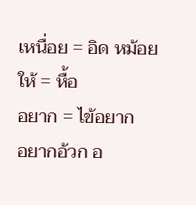เหนื่อย = อิด หม้อย
ให้ = หื้อ
อยาก = ไข้อยาก
อยากอ้วก อ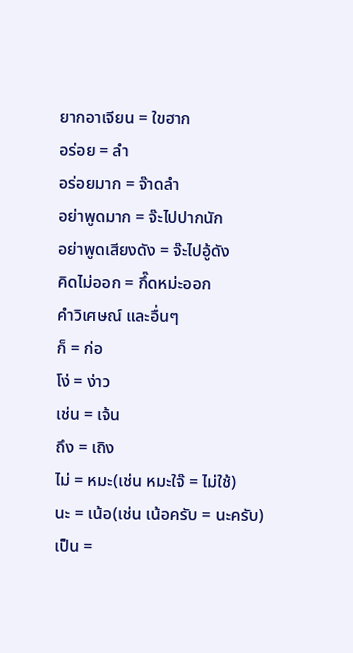ยากอาเจียน = ใขฮาก
อร่อย = ลำ
อร่อยมาก = จ๊าดลำ
อย่าพูดมาก = จ๊ะไปปากนัก
อย่าพูดเสียงดัง = จ๊ะไปอู้ดัง
คิดไม่ออก = กึ๊ดหม่ะออก
คำวิเศษณ์ และอื่นๆ
ก็ = ก่อ
โง่ = ง่าว
เช่น = เจ้น
ถึง = เถิง
ไม่ = หมะ(เช่น หมะใจ๊ = ไม่ใช้)
นะ = เน้อ(เช่น เน้อครับ = นะครับ)
เป็น =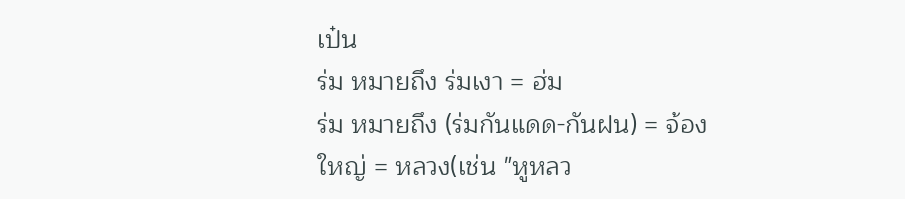เป๋น
ร่ม หมายถึง ร่มเงา = ฮ่ม
ร่ม หมายถึง (ร่มกันแดด-กันฝน) = จ้อง
ใหญ่ = หลวง(เช่น "หูหลว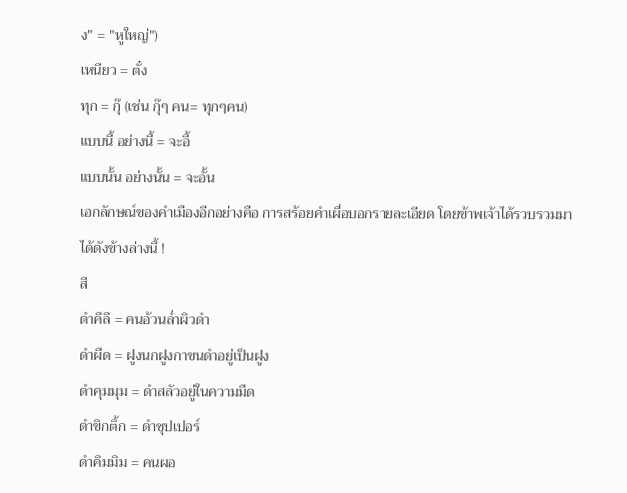ง" = "หูใหญ่")
เหนียว = ตั๋ง
ทุก = กุ๊ (เช่น กุ๊ๆ คน= ทุกๆคน)
แบบนี้ อย่างนี้ = จะอี้
แบบนั้น อย่างนั้น = จะอั้น
เอกลักษณ์ของคำเมืองอีกอย่างคือ การสร้อยคำเผื่อบอกรายละเอียด โดยข้าพเจ้าได้รวบรวมมาได้ดังข้างล่างนี้ !
สี
ดำคึลึ = คนอ้วนล่ำผิวดำ
ดำผืด = ฝูงนกฝูงกาขนดำอยู่เป็นฝูง
ดำคุมมุม = ดำสลัวอยู่ในความมืด
ดำขิกติ้ก = ดำซุปเปอร์
ดำคิมมิม = คนผอ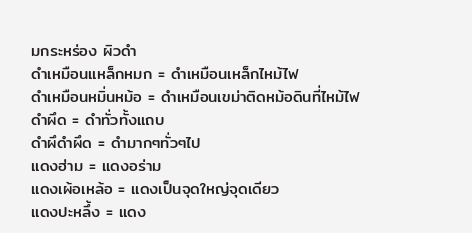มกระหร่อง ผิวดำ
ดำเหมือนเเหล็กหมก = ดำเหมือนเหล็กไหม้ไฟ
ดำเหมือนหมิ่นหม้อ = ดำเหมือนเขม่าติดหม้อดินที่ไหม้ไฟ
ดำผึด = ดำทั่วทั้งแถบ
ดำผึดำผึด = ดำมากๆทั่วๆไป
แดงฮ่าม = แดงอร่าม
แดงเผ้อเหล้อ = แดงเป็นจุดใหญ่จุดเดียว
แดงปะหลึ้ง = แดง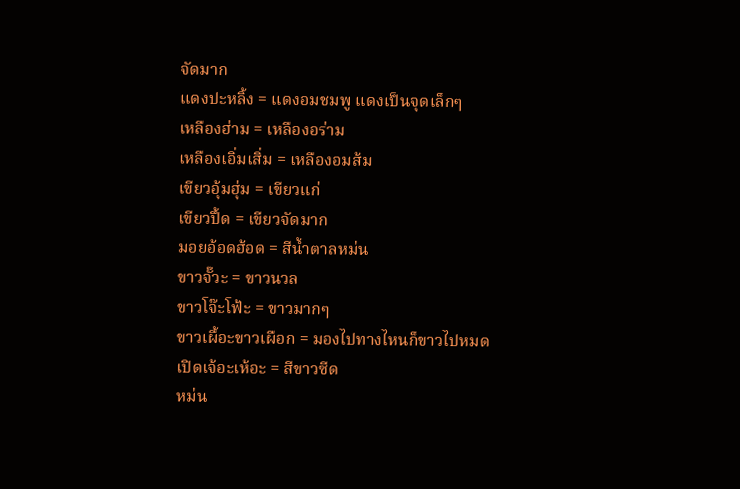จัดมาก
แดงปะหลิ้ง = แดงอมชมพู แดงเป็นจุดเล็กๆ
เหลืองฮ่าม = เหลืองอร่าม
เหลืองเอิ่มเสิ่ม = เหลืองอมส้ม
เขียวอุ้มฮุ่ม = เขียวแก่
เขียวปึ้ด = เขียวจัดมาก
มอยอ้อดฮ้อด = สีน้ำตาลหม่น
ขาวจั๊วะ = ขาวนวล
ขาวโจ๊ะโฟ้ะ = ขาวมากๆ
ขาวเผื้อะขาวเผือก = มองไปทางไหนก็ขาวไปหมด
เปิดเจ้อะเห้อะ = สีขาวซีด
หม่น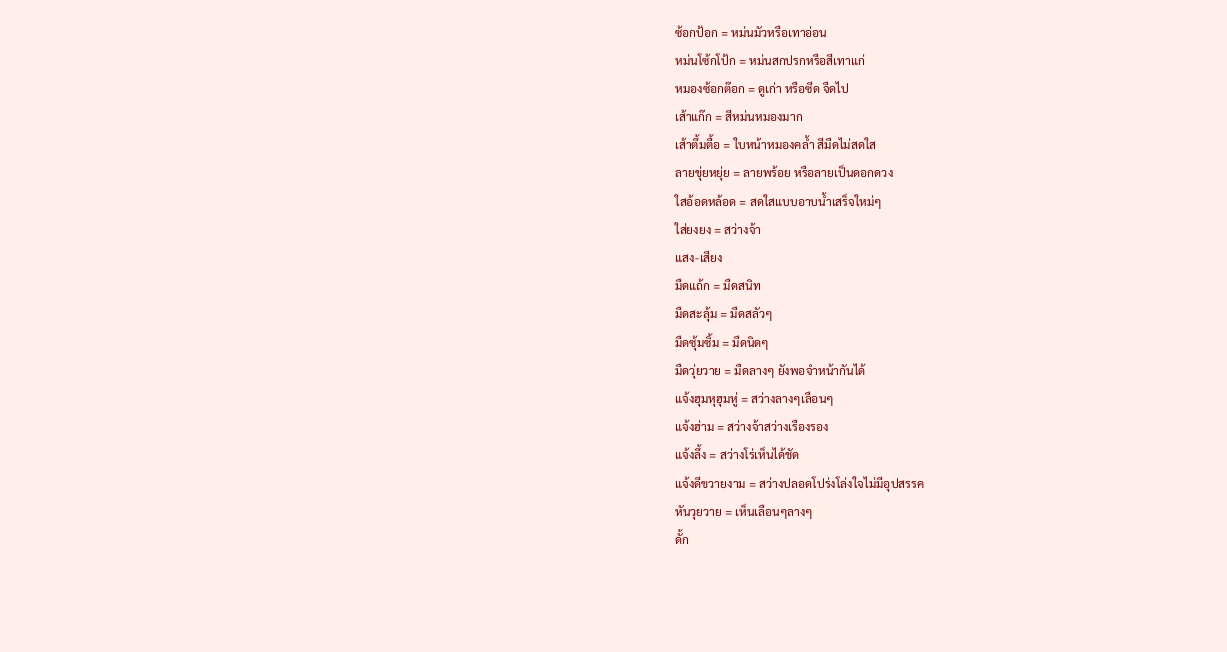ซ้อกป้อก = หม่นมัวหรือเทาอ่อน
หม่นโซ้กโป้ก = หม่นสกปรกหรือสีเทาแก่
หมองซ้อกต๊อก = ดูเก่า หรือซีด จืดไป
เส้าแก๊ก = สีหม่นหมองมาก
เส้าตึ้มตื้อ = ใบหน้าหมองคล้ำ สีมืดไม่สดใส
ลายขุ่ยหยุ่ย = ลายพร้อย หรือลายเป็นดอกดวง
ใสอ้อดหล้อด = สดใสแบบอาบน้ำเสร็จใหม่ๆ
ใส่ยงยง = สว่างจ้า
แสง-เสียง
มืดแถ้ก = มืดสนิท
มืดสะลุ้ม = มืดสลัวๆ
มืดซุ้มซิ้ม = มืดนิดๆ
มืดวุ่ยวาย = มืดลางๆ ยังพอจำหน้ากันได้
แจ้งฮุมหุฮุมหู่ = สว่างลางๆเลือนๆ
แจ้งฮ่าม = สว่างจ้าสว่างเรืองรอง
แจ้งลึ้ง = สว่างโร่เห็นได้ชัด
แจ้งดีขวายงาม = สว่างปลอดโปร่งโล่งใจไม่มีอุปสรรค
หันวุยวาย = เห็นเลือนๆลางๆ
ดั้ก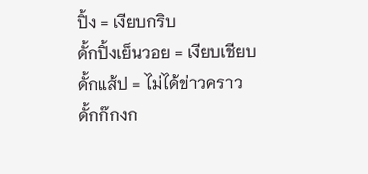ปิ้ง = เงียบกริบ
ดั้กปิ้งเย็นวอย = เงียบเชียบ
ดั้กแส้ป = ไม่ได้ข่าวคราว
ดั้กก๊กงก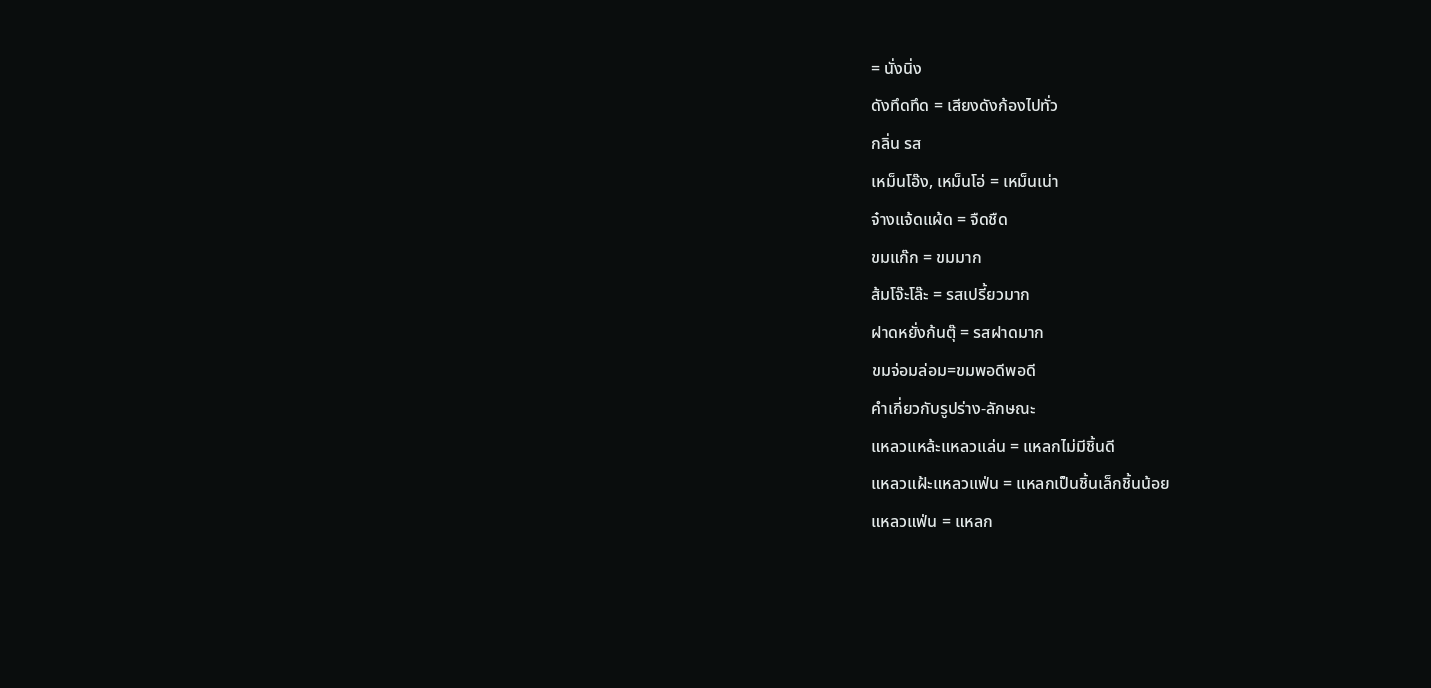= นั่งนิ่ง
ดังทึดทึด = เสียงดังก้องไปทั่ว
กลิ่น รส
เหม็นโอ๊ง, เหม็นโอ่ = เหม็นเน่า
จ๋างแจ้ดแผ้ด = จืดชืด
ขมแก๊ก = ขมมาก
ส้มโจ๊ะโล๊ะ = รสเปรี้ยวมาก
ฝาดหยั่งก้นตุ๊ = รสฝาดมาก
ขมจ่อมล่อม=ขมพอดีพอดี
คำเกี่ยวกับรูปร่าง-ลักษณะ
แหลวแหล้ะแหลวแล่น = แหลกไม่มีชิ้นดี
แหลวแฝ้ะแหลวแฟ่น = แหลกเป็นชิ้นเล็กชิ้นน้อย
แหลวแฟ่น = แหลก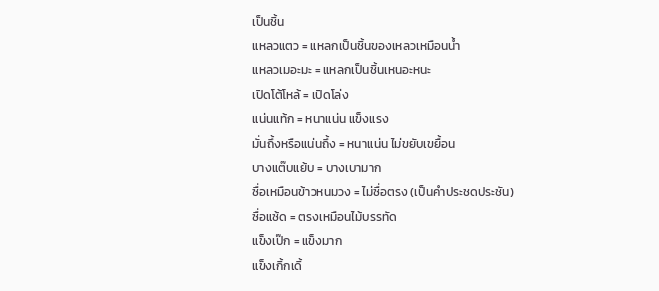เป็นชิ้น
แหลวแตว = แหลกเป็นชิ้นของเหลวเหมือนน้ำ
แหลวเมอะมะ = แหลกเป็นชิ้นเหนอะหนะ
เปิดโต้โหล้ = เปิดโล่ง
แน่นแท้ก = หนาแน่น แข็งแรง
มั่นถึ้งหรือแน่นถึ้ง = หนาแน่น ไม่ขยับเขยื้อน
บางแต๊บแย้บ = บางเบามาก
ซื่อเหมือนข้าวหนมวง = ไม่ซื่อตรง (เป็นคำประชดประชัน)
ซื่อแซ้ด = ตรงเหมือนไม้บรรทัด
แข็งเป๊ก = แข็งมาก
แข็งเกิ้กเดิ้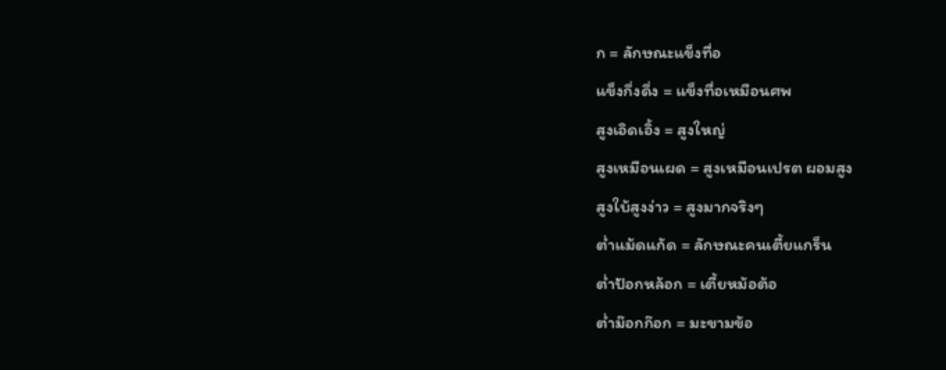ก = ลักษณะแข็งทื่อ
แข็งกึ่งดึ่ง = แข็งทื่อเหมือนศพ
สูงเอิดเอิ้ง = สูงใหญ่
สูงเหมือนเผด = สูงเหมือนเปรต ผอมสูง
สูงใบ้สูงง่าว = สูงมากจริงๆ
ต่ำแม้ดแก้ด = ลักษณะคนเตี้ยแกร็น
ต่ำป้อกหล้อก = เตี้ยหม้อต้อ
ต่ำม๊อกก๊อก = มะขามข้อ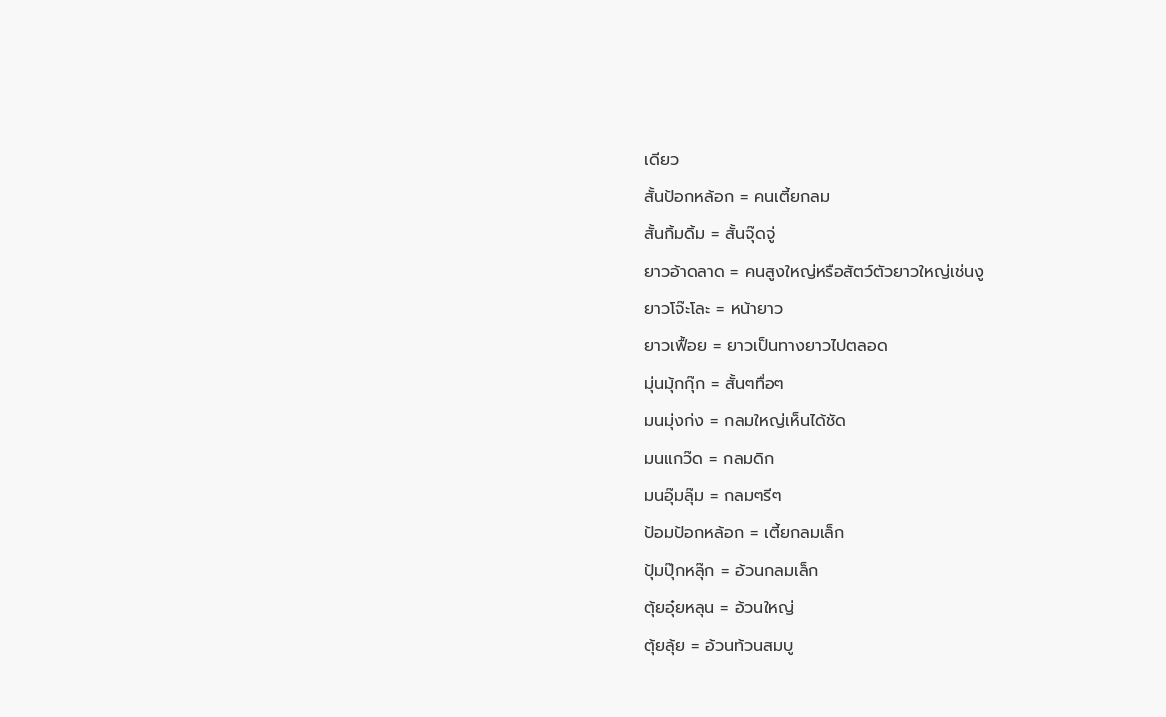เดียว
สั้นป้อกหล้อก = คนเตี้ยกลม
สั้นกิ้มดิ้ม = สั้นจุ๊ดจู่
ยาวอ้าดลาด = คนสูงใหญ่หรือสัตว์ตัวยาวใหญ่เช่นงู
ยาวโจ๊ะโละ = หน้ายาว
ยาวเฟื้อย = ยาวเป็นทางยาวไปตลอด
มุ่นมุ้กกุ๊ก = สั้นๆทื่อๆ
มนมุ่งก่ง = กลมใหญ่เห็นได้ชัด
มนแกว๊ด = กลมดิก
มนอุ๊มลุ๊ม = กลมๆรีๆ
ป้อมป้อกหล้อก = เตี้ยกลมเล็ก
ปุ้มปุ๊กหลุ๊ก = อ้วนกลมเล็ก
ตุ้ยอุ๋ยหลุน = อ้วนใหญ่
ตุ้ยลุ้ย = อ้วนท้วนสมบู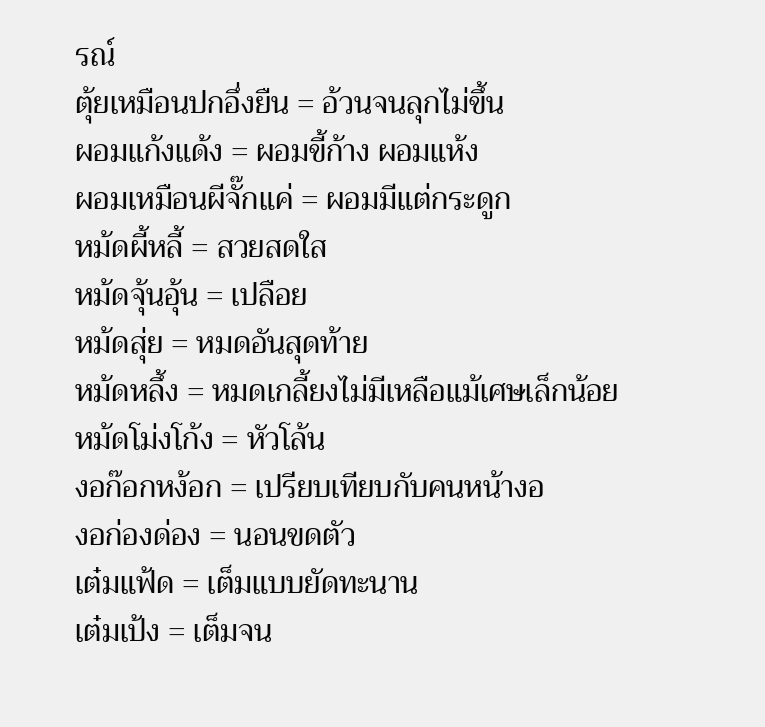รณ์
ตุ้ยเหมือนปกอึ่งยืน = อ้วนจนลุกไม่ขึ้น
ผอมแก้งแด้ง = ผอมขี้ก้าง ผอมแห้ง
ผอมเหมือนผีจั๊กแค่ = ผอมมีแต่กระดูก
หม้ดผี้หลี้ = สวยสดใส
หม้ดจุ้นอุ้น = เปลือย
หม้ดสุ่ย = หมดอันสุดท้าย
หม้ดหลึ้ง = หมดเกลี้ยงไม่มีเหลือแม้เศษเล็กน้อย
หม้ดโม่งโก้ง = หัวโล้น
งอก๊อกหง้อก = เปรียบเทียบกับคนหน้างอ
งอก่องด่อง = นอนขดตัว
เต๋มแฟ้ด = เต็มแบบยัดทะนาน
เต๋มเป้ง = เต็มจน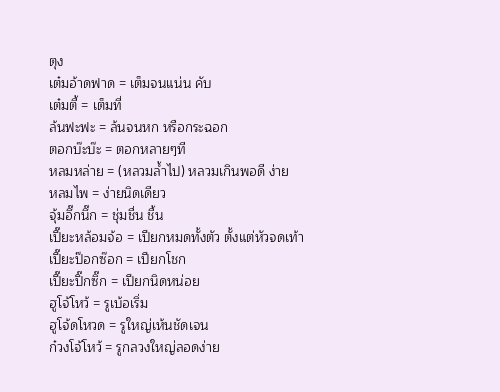ตุง
เต๋มอ้าดฟาด = เต็มจนแน่น คับ
เต๋มตี้ = เต็มที่
ล้นฟะฟะ = ล้นจนหก หรือกระฉอก
ตอกบ๊ะบ๊ะ = ตอกหลายๆที
หลมหล่าย = (หลวมล้ำไป) หลวมเกินพอดี ง่าย
หลมไพ = ง่ายนิดเดียว
จุ้มอึ๊กนึ๊ก = ชุ่มชื่น ชื้น
เปี๊ยะหล้อมจ้อ = เปียกหมดทั้งตัว ตั้งแต่หัวจดเท้า
เปี๊ยะป๊อกซ๊อก = เปียกโชก
เปี๊ยะปิ๊กซิ๊ก = เปียกนิดหน่อย
ฮูโจ้โหว้ = รูเบ้อเริ่ม
ฮูโจ้ดโหวด = รูใหญ่เห้นชัดเจน
ก๋วงโจ้โหว้ = รูกลวงใหญ่ลอดง่าย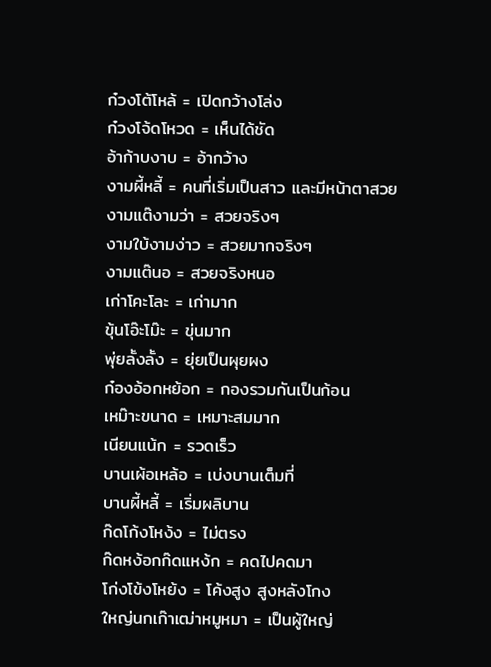ก๋วงโต้โหล้ = เปิดกว้างโล่ง
ก๋วงโจ้ดโหวด = เห็นได้ชัด
อ้าก้าบงาบ = อ้ากว้าง
งามผี้หลี้ = คนที่เริ่มเป็นสาว และมีหน้าตาสวย
งามแต๊งามว่า = สวยจริงๆ
งามใบ้งามง่าว = สวยมากจริงๆ
งามแต๊นอ = สวยจริงหนอ
เก่าโคะโละ = เก่ามาก
ขุ้นโอ๊ะโม๊ะ = ขุ่นมาก
พุ่ยลั้งลั้ง = ยุ่ยเป็นผุยผง
ก๋องอ้อกหย้อก = กองรวมกันเป็นก้อน
เหม๊าะขนาด = เหมาะสมมาก
เนียนแน้ก = รวดเร็ว
บานเผ้อเหล้อ = เบ่งบานเต็มที่
บานผี้หลี้ = เริ่มผลิบาน
ก๊ดโก้งโหง้ง = ไม่ตรง
ก๊ดหง้อกก๊ดแหง้ก = คดไปคดมา
โก่งโข้งโหย้ง = โค้งสูง สูงหลังโกง
ใหญ่นกเก๊าเฒ่าหมูหมา = เป็นผู้ใหญ่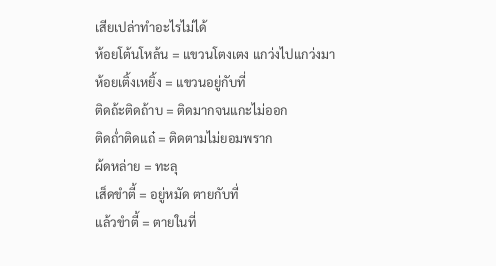เสียเปล่าทำอะไรไม่ได้
ห้อยโต้นโหล้น = แขวนโตงเตง แกว่งไปแกว่งมา
ห้อยเติ้งเหยิ้ง = แขวนอยู่กับที่
ติดถ้ะติดถ้าบ = ติดมากจนแกะไม่ออก
ติดถ่ำติดแถ๋ = ติดตามไม่ยอมพราก
ผ้ดหล่าย = ทะลุ
เส็ดขำตี้ = อยู่หมัด ตายกับที่
แล้วขำตี้ = ตายในที่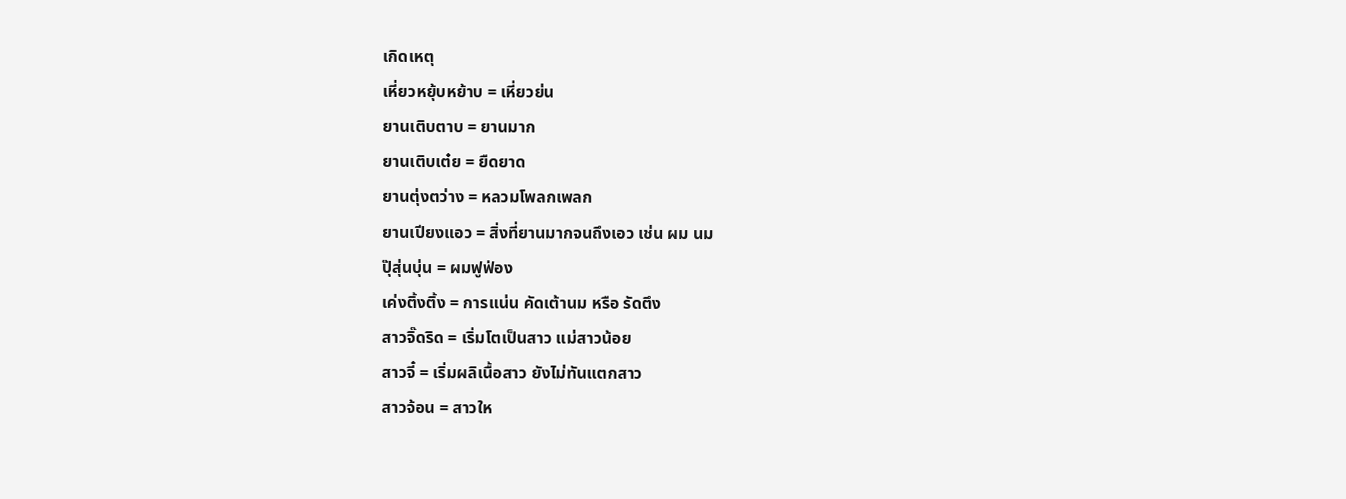เกิดเหตุ
เหี่ยวหยุ้บหย้าบ = เหี่ยวย่น
ยานเติบตาบ = ยานมาก
ยานเติบเต๋ย = ยืดยาด
ยานตุ่งตว่าง = หลวมโพลกเพลก
ยานเปียงแอว = สิ่งที่ยานมากจนถึงเอว เช่น ผม นม
ปุ๊สุ่นบุ่น = ผมฟูฟ่อง
เค่งติ้งติ้ง = การแน่น คัดเต้านม หรือ รัดตึง
สาวจิ๊ดริด = เริ่มโตเป็นสาว แม่สาวน้อย
สาวจี๋ = เริ่มผลิเนื้อสาว ยังไม่ทันแตกสาว
สาวจ้อน = สาวให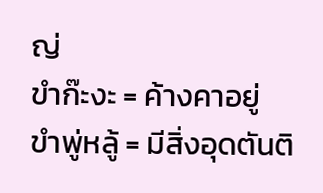ญ่
ขำก๊ะงะ = ค้างคาอยู่
ขำพู่หลู้ = มีสิ่งอุดตันติ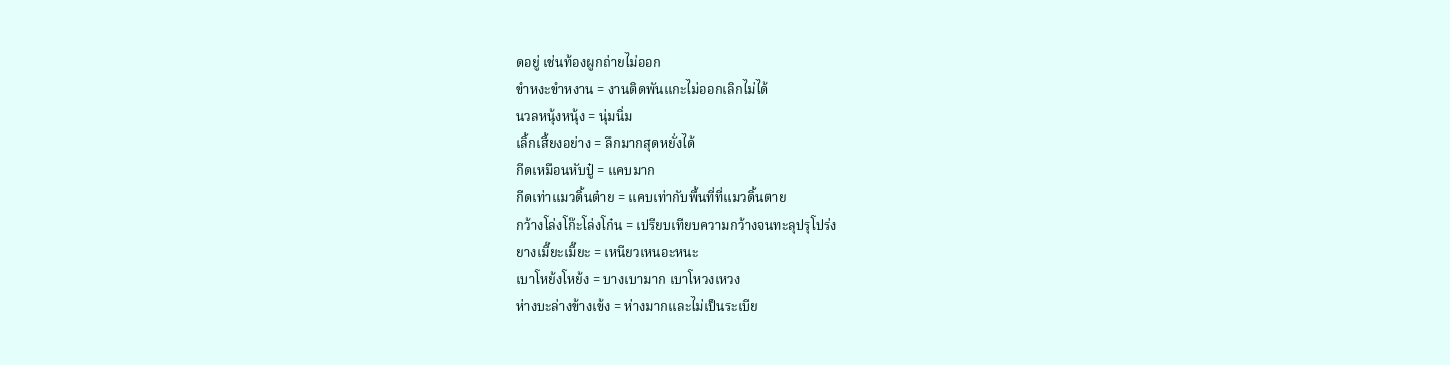ดอยู่ เช่นท้องผูกถ่ายไม่ออก
ขำหงะขำหงาน = งานติดพันแกะไม่ออกเลิกไม่ได้
นวลหนุ้งหนุ้ง = นุ่มนิ่ม
เลิ้กเสี้ยงอย่าง = ลึกมากสุดหยั่งได้
กีดเหมือนหับปู๋ = แคบมาก
กีดเท่าแมวดิ้นต๋าย = แคบเท่ากับพื้นที่ที่แมวดิ้นตาย
กว้างโล่งโก๊ะโล่งโก๋น = เปรียบเทียบความกว้างจนทะลุปรุโปร่ง
ยางเมี๊ยะเมี๊ยะ = เหนียวเหนอะหนะ
เบาโหย้งโหย้ง = บางเบามาก เบาโหวงเหวง
ห่างบะล่างข้างเข้ง = ห่างมากและไม่เป็นระเบีย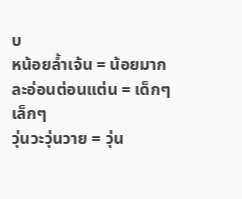บ
หน้อยล้ำเจ้น = น้อยมาก
ละอ่อนต่อนแต่น = เด็กๆ เล็กๆ
วุ่นวะวุ่นวาย = วุ่น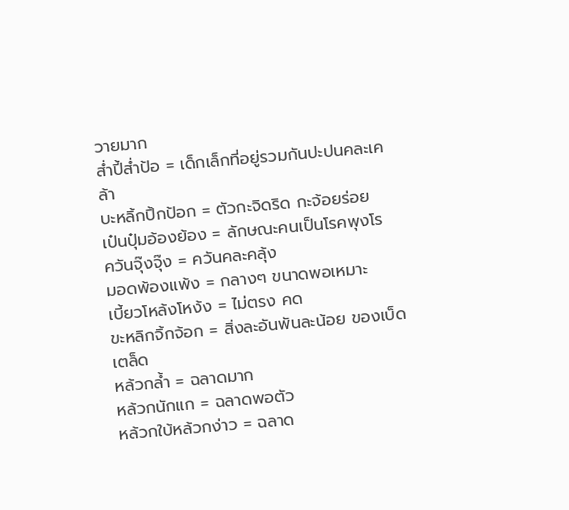วายมาก
ส่ำปี้ส่ำป้อ = เด็กเล็กที่อยู่รวมกันปะปนคละเคล้า
บะหลิ้กปิ้กป้อก = ตัวกะจิดริด กะจ้อยร่อย
เป๋นปุ๋มอ้องย้อง = ลักษณะคนเป็นโรคพุงโร
ควันจุ๊งจุ๊ง = ควันคละคลุ้ง
มอดพ้องแพ้ง = กลางๆ ขนาดพอเหมาะ
เบี้ยวโหล้งโหง้ง = ไม่ตรง คด
ขะหลิกจิ้กจ้อก = สิ่งละอันพันละน้อย ของเบ็ดเตล็ด
หล้วกล้ำ = ฉลาดมาก
หล้วกนักแก = ฉลาดพอตัว
หล้วกใบ้หล้วกง่าว = ฉลาด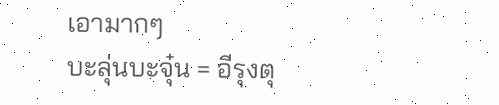เอามากๆ
บะลุ่นบะจุ๋น = อีรุงตุ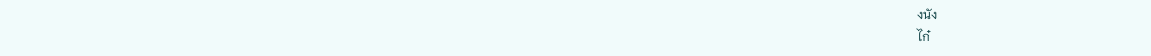งนัง
ไก๋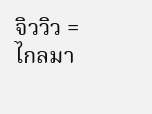จิววิว = ไกลมา